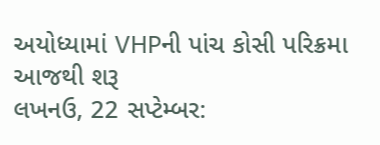અયોધ્યામાં VHPની પાંચ કોસી પરિક્રમા આજથી શરૂ
લખનઉ, 22 સપ્ટેમ્બર: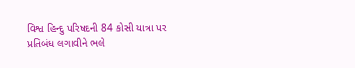વિશ્વ હિન્દુ પરિષદની 84 કોસી યાત્રા પર પ્રતિબંધ લગાવીને ભલે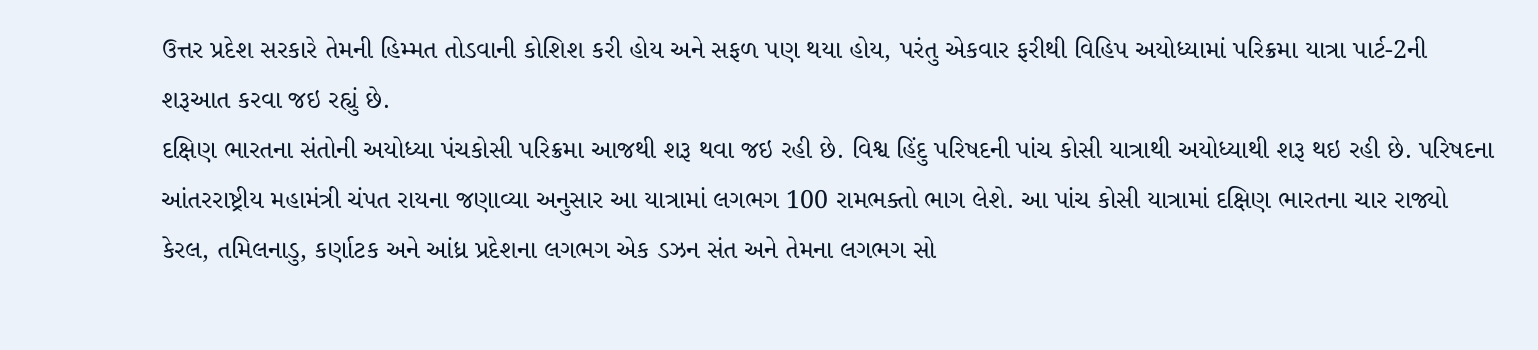ઉત્તર પ્રદેશ સરકારે તેમની હિમ્મત તોડવાની કોશિશ કરી હોય અને સફળ પણ થયા હોય, પરંતુ એકવાર ફરીથી વિહિપ અયોધ્યામાં પરિક્રમા યાત્રા પાર્ટ-2ની શરૂઆત કરવા જઇ રહ્યું છે.
દક્ષિણ ભારતના સંતોની અયોધ્યા પંચકોસી પરિક્રમા આજથી શરૂ થવા જઇ રહી છે. વિશ્વ હિંદુ પરિષદની પાંચ કોસી યાત્રાથી અયોધ્યાથી શરૂ થઇ રહી છે. પરિષદના આંતરરાષ્ટ્રીય મહામંત્રી ચંપત રાયના જણાવ્યા અનુસાર આ યાત્રામાં લગભગ 100 રામભક્તો ભાગ લેશે. આ પાંચ કોસી યાત્રામાં દક્ષિણ ભારતના ચાર રાજ્યો કેરલ, તમિલનાડુ, કર્ણાટક અને આંધ્ર પ્રદેશના લગભગ એક ડઝન સંત અને તેમના લગભગ સો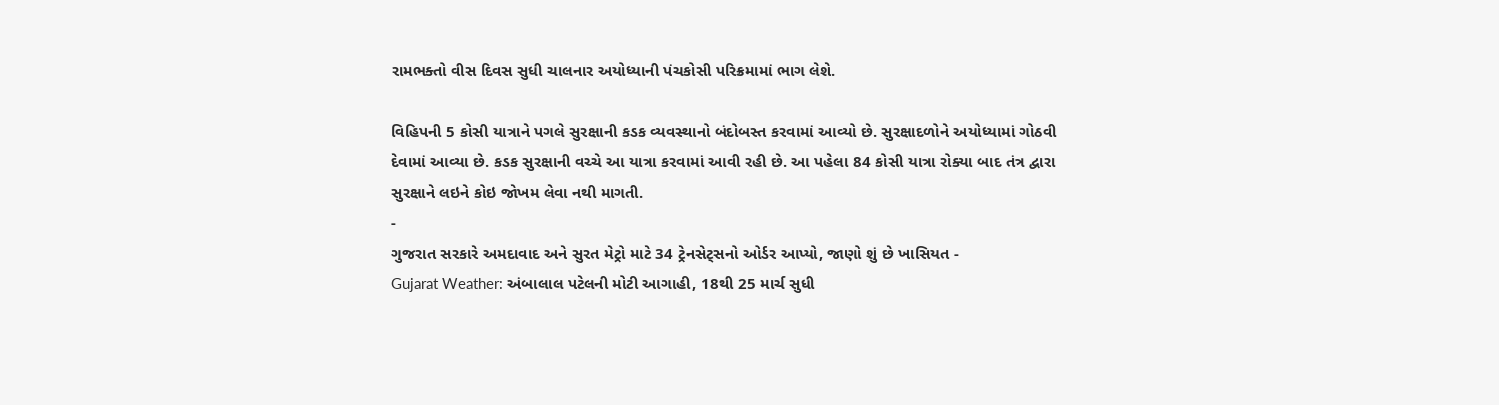રામભક્તો વીસ દિવસ સુધી ચાલનાર અયોધ્યાની પંચકોસી પરિક્રમામાં ભાગ લેશે.

વિહિપની 5 કોસી યાત્રાને પગલે સુરક્ષાની કડક વ્યવસ્થાનો બંદોબસ્ત કરવામાં આવ્યો છે. સુરક્ષાદળોને અયોધ્યામાં ગોઠવી દેવામાં આવ્યા છે. કડક સુરક્ષાની વચ્ચે આ યાત્રા કરવામાં આવી રહી છે. આ પહેલા 84 કોસી યાત્રા રોક્યા બાદ તંત્ર દ્વારા સુરક્ષાને લઇને કોઇ જોખમ લેવા નથી માગતી.
-
ગુજરાત સરકારે અમદાવાદ અને સુરત મેટ્રો માટે 34 ટ્રેનસેટ્સનો ઓર્ડર આપ્યો, જાણો શું છે ખાસિયત -
Gujarat Weather: અંબાલાલ પટેલની મોટી આગાહી, 18થી 25 માર્ચ સુધી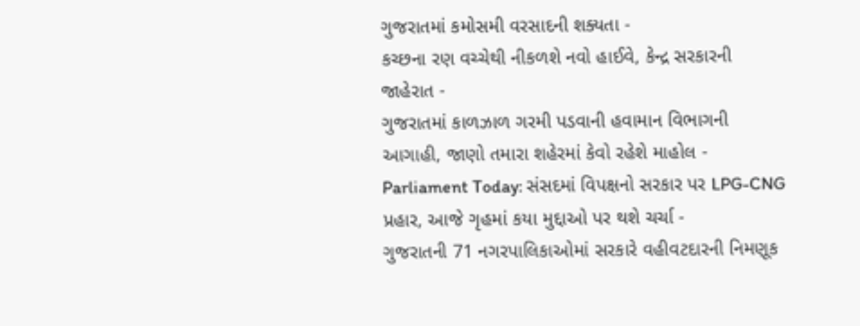ગુજરાતમાં કમોસમી વરસાદની શક્યતા -
કચ્છના રણ વચ્ચેથી નીકળશે નવો હાઈવે, કેન્દ્ર સરકારની જાહેરાત -
ગુજરાતમાં કાળઝાળ ગરમી પડવાની હવામાન વિભાગની આગાહી, જાણો તમારા શહેરમાં કેવો રહેશે માહોલ -
Parliament Today: સંસદમાં વિપક્ષનો સરકાર પર LPG-CNG પ્રહાર, આજે ગૃહમાં કયા મુદ્દાઓ પર થશે ચર્ચા -
ગુજરાતની 71 નગરપાલિકાઓમાં સરકારે વહીવટદારની નિમણૂક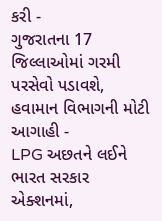કરી -
ગુજરાતના 17 જિલ્લાઓમાં ગરમી પરસેવો પડાવશે, હવામાન વિભાગની મોટી આગાહી -
LPG અછતને લઈને ભારત સરકાર એક્શનમાં,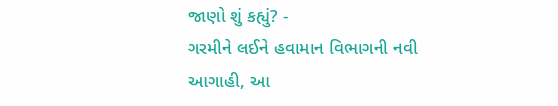જાણો શું કહ્યું? -
ગરમીને લઈને હવામાન વિભાગની નવી આગાહી, આ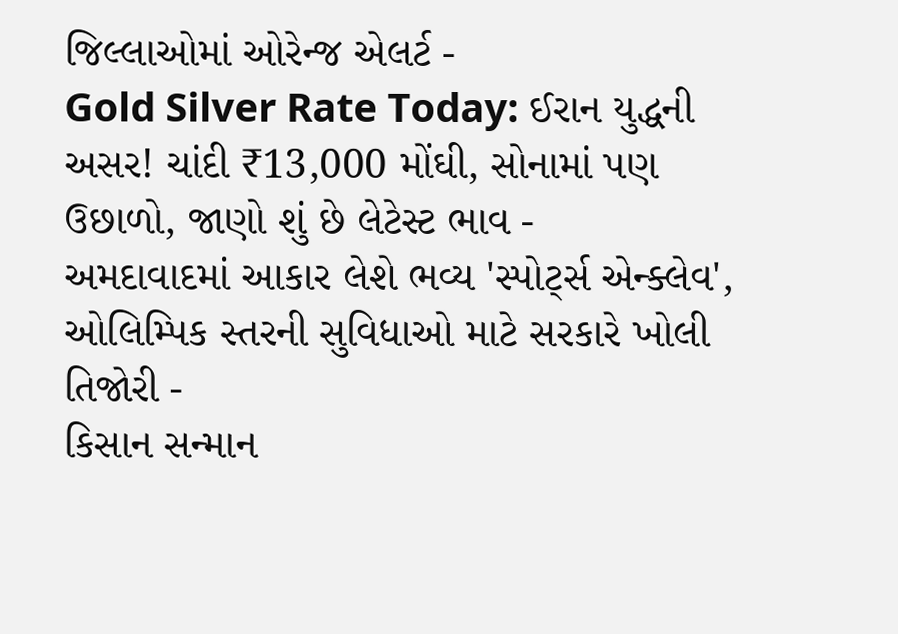જિલ્લાઓમાં ઓરેન્જ એલર્ટ -
Gold Silver Rate Today: ઈરાન યુદ્ધની અસર! ચાંદી ₹13,000 મોંઘી, સોનામાં પણ ઉછાળો, જાણો શું છે લેટેસ્ટ ભાવ -
અમદાવાદમાં આકાર લેશે ભવ્ય 'સ્પોર્ટ્સ એન્ક્લેવ', ઓલિમ્પિક સ્તરની સુવિધાઓ માટે સરકારે ખોલી તિજોરી -
કિસાન સન્માન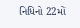નિધિનો 22મોં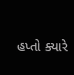હપ્તો ક્યારે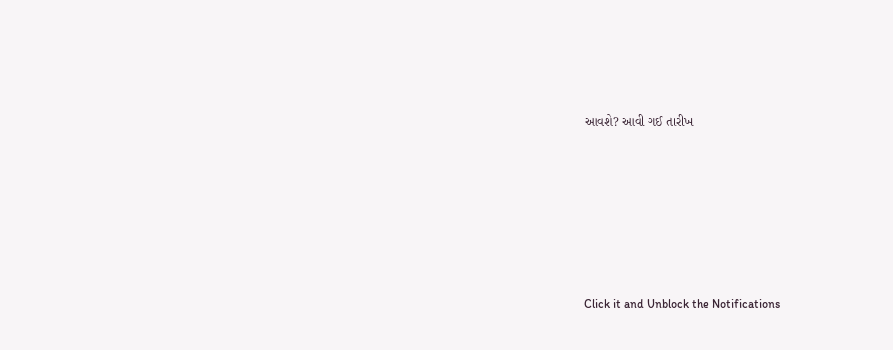આવશે? આવી ગઈ તારીખ












Click it and Unblock the Notifications